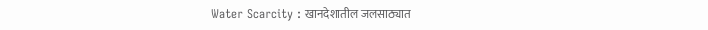Water Scarcity : खानदेशातील जलसाठ्यात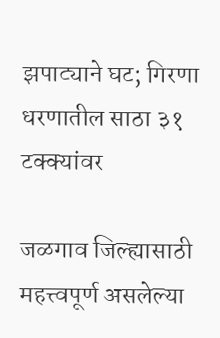झपाट्याने घट; गिरणा धरणातील साठा ३१ टक्क्यांवर

जळगाव जिल्ह्यासाठी महत्त्वपूर्ण असलेल्या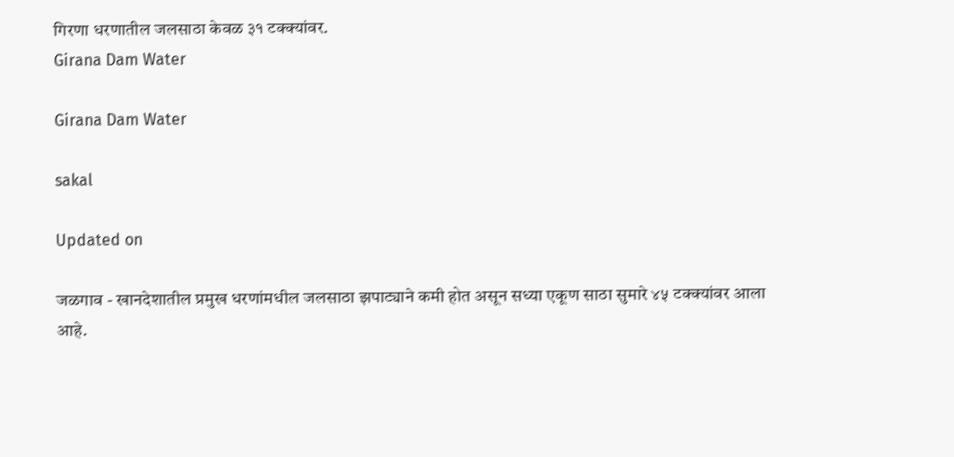गिरणा धरणातील जलसाठा केवळ ३१ टक्क्यांवर.
Girana Dam Water

Girana Dam Water

sakal

Updated on

जळगाव - खानदेशातील प्रमुख धरणांमधील जलसाठा झपाट्याने कमी होत असून सध्या एकूण साठा सुमारे ४५ टक्क्यांवर आला आहे.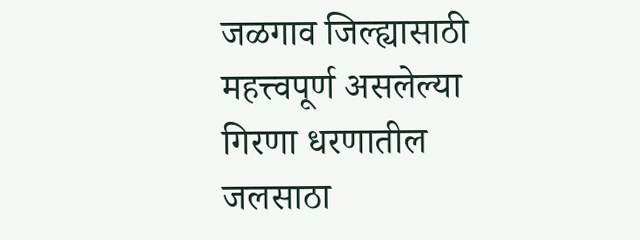जळगाव जिल्ह्यासाठी महत्त्वपूर्ण असलेल्या गिरणा धरणातील जलसाठा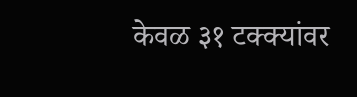केवळ ३१ टक्क्यांवर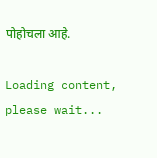पोहोचला आहे.

Loading content, please wait...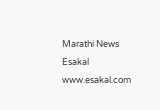Marathi News Esakal
www.esakal.com